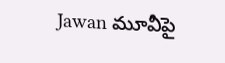Jawan మూవీపై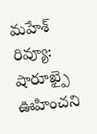మహేశ్ రివ్యూ: షారూఖ్పై ఊహించని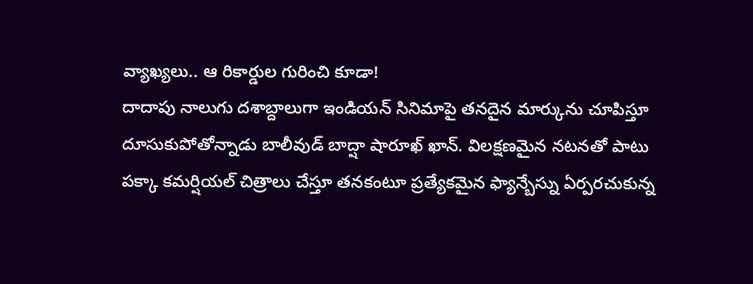వ్యాఖ్యలు.. ఆ రికార్డుల గురించి కూడా!
దాదాపు నాలుగు దశాబ్దాలుగా ఇండియన్ సినిమాపై తనదైన మార్కును చూపిస్తూ దూసుకుపోతోన్నాడు బాలీవుడ్ బాద్షా షారూఖ్ ఖాన్. విలక్షణమైన నటనతో పాటు పక్కా కమర్షియల్ చిత్రాలు చేస్తూ తనకంటూ ప్రత్యేకమైన ఫ్యాన్బేస్ను ఏర్పరచుకున్న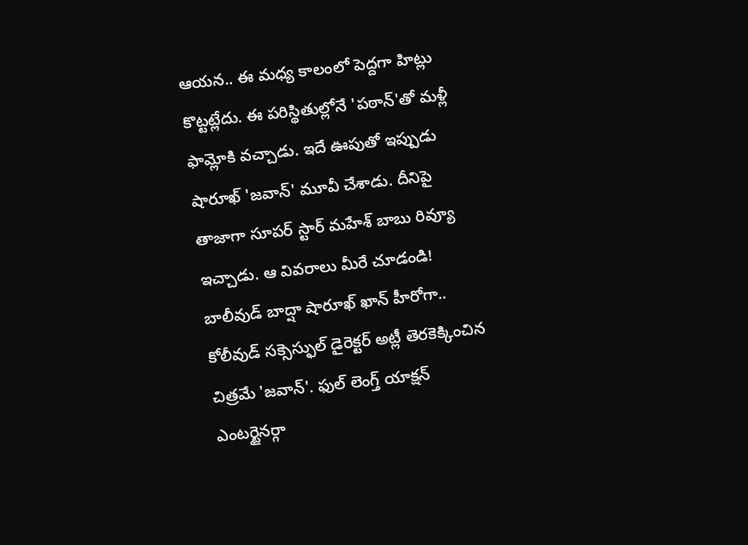ఆయన.. ఈ మధ్య కాలంలో పెద్దగా హిట్లు కొట్టట్లేదు. ఈ పరిస్థితుల్లోనే 'పఠాన్'తో మళ్లీ ఫామ్లోకి వచ్చాడు. ఇదే ఊపుతో ఇప్పుడు షారూఖ్ 'జవాన్' మూవీ చేశాడు. దీనిపై తాజాగా సూపర్ స్టార్ మహేశ్ బాబు రివ్యూ ఇచ్చాడు. ఆ వివరాలు మీరే చూడండి!
బాలీవుడ్ బాద్షా షారూఖ్ ఖాన్ హీరోగా.. కోలీవుడ్ సక్సెస్ఫుల్ డైరెక్టర్ అట్లీ తెరకెక్కించిన చిత్రమే 'జవాన్'. ఫుల్ లెంగ్త్ యాక్షన్ ఎంటర్టైనర్గా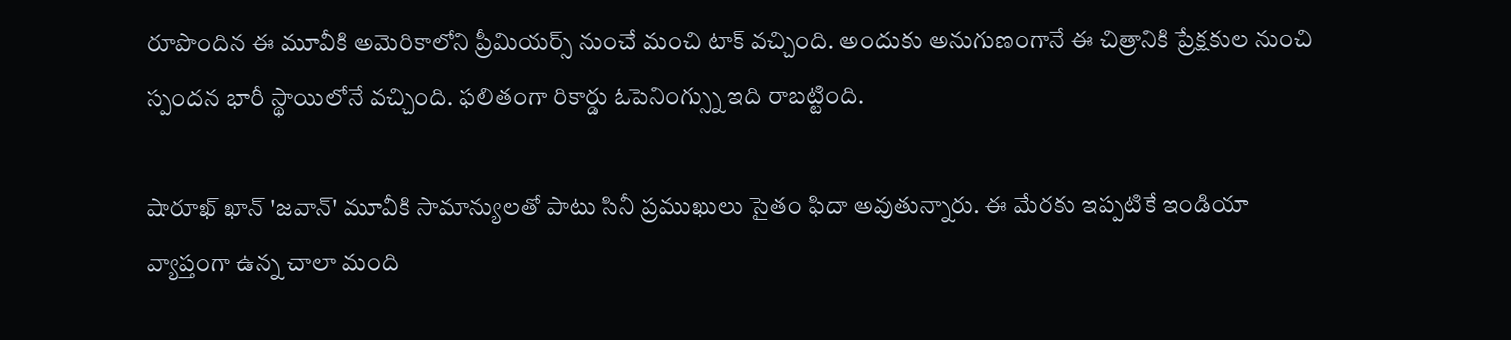రూపొందిన ఈ మూవీకి అమెరికాలోని ప్రీమియర్స్ నుంచే మంచి టాక్ వచ్చింది. అందుకు అనుగుణంగానే ఈ చిత్రానికి ప్రేక్షకుల నుంచి స్పందన భారీ స్థాయిలోనే వచ్చింది. ఫలితంగా రికార్డు ఓపెనింగ్స్ను ఇది రాబట్టింది.

షారూఖ్ ఖాన్ 'జవాన్' మూవీకి సామాన్యులతో పాటు సినీ ప్రముఖులు సైతం ఫిదా అవుతున్నారు. ఈ మేరకు ఇప్పటికే ఇండియా వ్యాప్తంగా ఉన్న చాలా మంది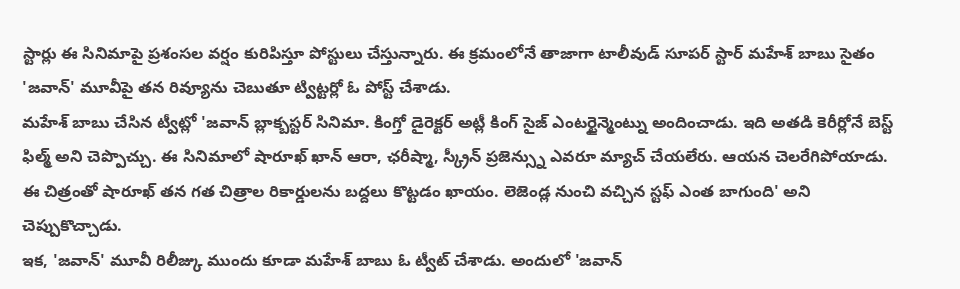స్టార్లు ఈ సినిమాపై ప్రశంసల వర్షం కురిపిస్తూ పోస్టులు చేస్తున్నారు. ఈ క్రమంలోనే తాజాగా టాలీవుడ్ సూపర్ స్టార్ మహేశ్ బాబు సైతం 'జవాన్' మూవీపై తన రివ్యూను చెబుతూ ట్విట్టర్లో ఓ పోస్ట్ చేశాడు.
మహేశ్ బాబు చేసిన ట్వీట్లో 'జవాన్ బ్లాక్బస్టర్ సినిమా. కింగ్తో డైరెక్టర్ అట్లీ కింగ్ సైజ్ ఎంటర్టైన్మెంట్ను అందించాడు. ఇది అతడి కెరీర్లోనే బెస్ట్ ఫిల్మ్ అని చెప్పొచ్చు. ఈ సినిమాలో షారూఖ్ ఖాన్ ఆరా, ఛరీష్మా, స్క్రీన్ ప్రజెన్స్ను ఎవరూ మ్యాచ్ చేయలేరు. ఆయన చెలరేగిపోయాడు. ఈ చిత్రంతో షారూఖ్ తన గత చిత్రాల రికార్డులను బద్దలు కొట్టడం ఖాయం. లెజెండ్ల నుంచి వచ్చిన స్టఫ్ ఎంత బాగుంది' అని చెప్పుకొచ్చాడు.
ఇక, 'జవాన్' మూవీ రిలీజ్కు ముందు కూడా మహేశ్ బాబు ఓ ట్వీట్ చేశాడు. అందులో 'జవాన్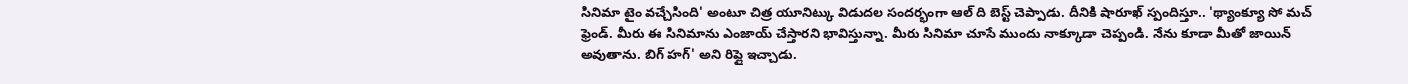సినిమా టైం వచ్చేసింది' అంటూ చిత్ర యూనిట్కు విడుదల సందర్భంగా ఆల్ ది బెస్ట్ చెప్పాడు. దీనికి షారూఖ్ స్పందిస్తూ.. 'థ్యాంక్యూ సో మచ్ ఫ్రెండ్. మీరు ఈ సినిమాను ఎంజాయ్ చేస్తారని భావిస్తున్నా. మీరు సినిమా చూసే ముందు నాక్కూడా చెప్పండి. నేను కూడా మీతో జాయిన్ అవుతాను. బిగ్ హగ్' అని రిప్లై ఇచ్చాడు.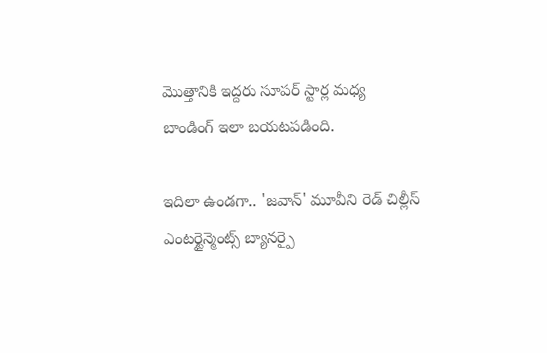మొత్తానికి ఇద్దరు సూపర్ స్టార్ల మధ్య బాండింగ్ ఇలా బయటపడింది.

ఇదిలా ఉండగా.. 'జవాన్' మూవీని రెడ్ చిల్లీస్ ఎంటర్టైన్మెంట్స్ బ్యానర్పై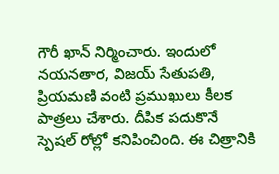గౌరీ ఖాన్ నిర్మించారు. ఇందులో నయనతార, విజయ్ సేతుపతి, ప్రియమణి వంటి ప్రముఖులు కీలక పాత్రలు చేశారు. దీపిక పదుకొనే స్పెషల్ రోల్లో కనిపించింది. ఈ చిత్రానికి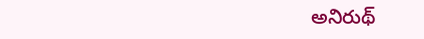అనిరుథ్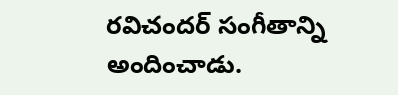రవిచందర్ సంగీతాన్ని అందించాడు.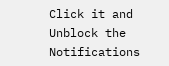Click it and Unblock the Notifications